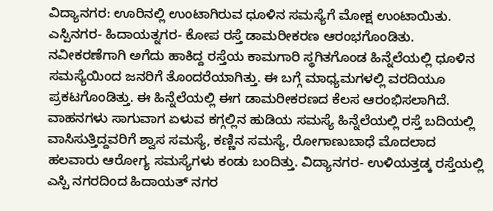ವಿದ್ಯಾನಗರ: ಊರಿನಲ್ಲಿ ಉಂಟಾಗಿರುವ ಧೂಳಿನ ಸಮಸ್ಯೆಗೆ ಮೋಕ್ಷ ಉಂಟಾಯಿತು. ಎಸ್ಪಿನಗರ- ಹಿದಾಯತ್ನಗರ- ಕೋಪ ರಸ್ತೆ ಡಾಮರೀಕರಣ ಆರಂಭಗೊಂಡಿತು. ನವೀಕರಣೆಗಾಗಿ ಅಗೆದು ಹಾಕಿದ್ದ ರಸ್ತೆಯ ಕಾಮಗಾರಿ ಸ್ಥಗಿತಗೊಂಡ ಹಿನ್ನೆಲೆಯಲ್ಲಿ ಧೂಳಿನ ಸಮಸ್ಯೆಯಿಂದ ಜನರಿಗೆ ತೊಂದರೆಯಾಗಿತ್ತು. ಈ ಬಗ್ಗೆ ಮಾಧ್ಯಮಗಳಲ್ಲಿ ವರದಿಯೂ ಪ್ರಕಟಗೊಂಡಿತ್ತು. ಈ ಹಿನ್ನೆಲೆಯಲ್ಲಿ ಈಗ ಡಾಮರೀಕರಣದ ಕೆಲಸ ಆರಂಭಿಸಲಾಗಿದೆ.
ವಾಹನಗಳು ಸಾಗುವಾಗ ಏಳುವ ಕಗ್ಗಲ್ಲಿನ ಹುಡಿಯ ಸಮಸ್ಯೆ ಹಿನ್ನೆಲೆಯಲ್ಲಿ ರಸ್ತೆ ಬದಿಯಲ್ಲಿ ವಾಸಿಸುತ್ತಿದ್ದವರಿಗೆ ಶ್ವಾಸ ಸಮಸ್ಯೆ, ಕಣ್ಣಿನ ಸಮಸ್ಯೆ, ರೋಗಾಣುಬಾಧೆ ಮೊದಲಾದ ಹಲವಾರು ಆರೋಗ್ಯ ಸಮಸ್ಯೆಗಳು ಕಂಡು ಬಂದಿತ್ತು. ವಿದ್ಯಾನಗರ- ಉಳಿಯತ್ತಡ್ಕ ರಸ್ತೆಯಲ್ಲಿ ಎಸ್ಪಿ ನಗರದಿಂದ ಹಿದಾಯತ್ ನಗರ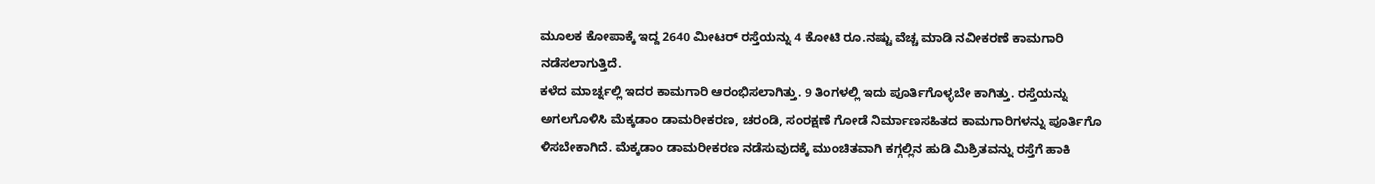ಮೂಲಕ ಕೋಪಾಕ್ಕೆ ಇದ್ದ 2640 ಮೀಟರ್ ರಸ್ತೆಯನ್ನು 4 ಕೋಟಿ ರೂ.ನಷ್ಟು ವೆಚ್ಚ ಮಾಡಿ ನವೀಕರಣೆ ಕಾಮಗಾರಿ ನಡೆಸಲಾಗುತ್ತಿದೆ.
ಕಳೆದ ಮಾರ್ಚ್ನಲ್ಲಿ ಇದರ ಕಾಮಗಾರಿ ಆರಂಭಿಸಲಾಗಿತ್ತು. 9 ತಿಂಗಳಲ್ಲಿ ಇದು ಪೂರ್ತಿಗೊಳ್ಳಬೇ ಕಾಗಿತ್ತು. ರಸ್ತೆಯನ್ನು ಅಗಲಗೊಳಿಸಿ ಮೆಕ್ಕಡಾಂ ಡಾಮರೀಕರಣ, ಚರಂಡಿ, ಸಂರಕ್ಷಣೆ ಗೋಡೆ ನಿರ್ಮಾಣಸಹಿತದ ಕಾಮಗಾರಿಗಳನ್ನು ಪೂರ್ತಿಗೊ ಳಿಸಬೇಕಾಗಿದೆ. ಮೆಕ್ಕಡಾಂ ಡಾಮರೀಕರಣ ನಡೆಸುವುದಕ್ಕೆ ಮುಂಚಿತವಾಗಿ ಕಗ್ಗಲ್ಲಿನ ಹುಡಿ ಮಿಶ್ರಿತವನ್ನು ರಸ್ತೆಗೆ ಹಾಕಿ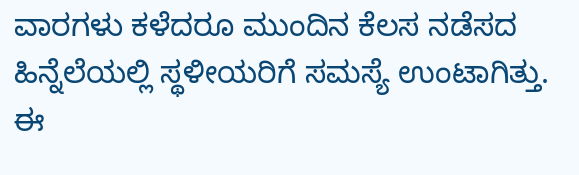ವಾರಗಳು ಕಳೆದರೂ ಮುಂದಿನ ಕೆಲಸ ನಡೆಸದ ಹಿನ್ನೆಲೆಯಲ್ಲಿ ಸ್ಥಳೀಯರಿಗೆ ಸಮಸ್ಯೆ ಉಂಟಾಗಿತ್ತು. ಈ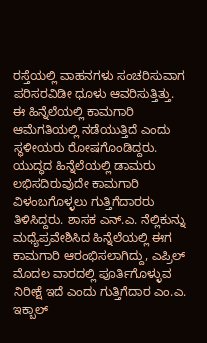ರಸ್ತೆಯಲ್ಲಿ ವಾಹನಗಳು ಸಂಚರಿಸುವಾಗ ಪರಿಸರವಿಡೀ ಧೂಳು ಆವರಿಸುತ್ತಿತ್ತು. ಈ ಹಿನ್ನೆಲೆಯಲ್ಲಿ ಕಾಮಗಾರಿ ಆಮೆಗತಿಯಲ್ಲಿ ನಡೆಯುತ್ತಿದೆ ಎಂದು ಸ್ಥಳೀಯರು ರೋಷಗೊಂಡಿದ್ದರು. ಯುದ್ಧದ ಹಿನ್ನೆಲೆಯಲ್ಲಿ ಡಾಮರು ಲಭಿಸದಿರುವುದೇ ಕಾಮಗಾರಿ ವಿಳಂಬಗೊಳ್ಳಲು ಗುತ್ತಿಗೆದಾರರು ತಿಳಿಸಿದ್ದರು. ಶಾಸಕ ಎನ್.ಎ. ನೆಲ್ಲಿಕುನ್ನು ಮಧ್ಯೆಪ್ರವೇಶಿಸಿದ ಹಿನ್ನೆಲೆಯಲ್ಲಿ ಈಗ ಕಾಮಗಾರಿ ಆರಂಭಿಸಲಾಗಿದ್ದು, ಎಪ್ರಿಲ್ ಮೊದಲ ವಾರದಲ್ಲಿ ಪೂರ್ತಿಗೊಳ್ಳುವ ನಿರೀಕ್ಷೆ ಇದೆ ಎಂದು ಗುತ್ತಿಗೆದಾರ ಎಂ.ಎ. ಇಕ್ಬಾಲ್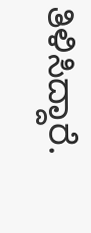ತಿಳಿಸಿದ್ದಾರೆ.